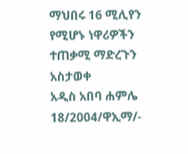ማህበሩ 16 ሚሊየን የሚሆኑ ነዋሪዎችን ተጠቃሚ ማድረጉን አስታወቀ
አዲስ አበባ ሐምሌ 18/2004/ዋኢማ/-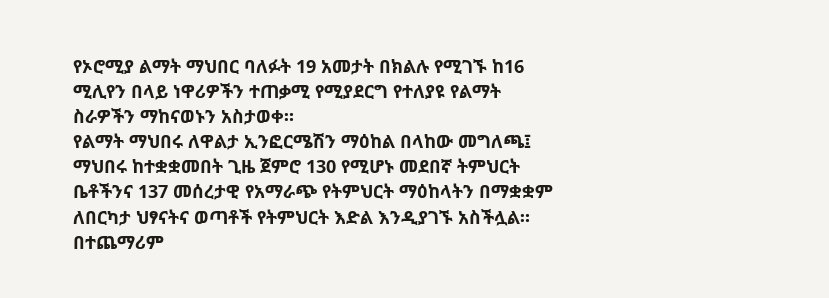የኦሮሚያ ልማት ማህበር ባለፉት 19 አመታት በክልሉ የሚገኙ ከ16 ሚሊየን በላይ ነዋሪዎችን ተጠቃሚ የሚያደርግ የተለያዩ የልማት ስራዎችን ማከናወኑን አስታወቀ።
የልማት ማህበሩ ለዋልታ ኢንፎርሜሽን ማዕከል በላከው መግለጫ፤ ማህበሩ ከተቋቋመበት ጊዜ ጀምሮ 130 የሚሆኑ መደበኛ ትምህርት ቤቶችንና 137 መሰረታዊ የአማራጭ የትምህርት ማዕከላትን በማቋቋም ለበርካታ ህፃናትና ወጣቶች የትምህርት እድል እንዲያገኙ አስችሏል።
በተጨማሪም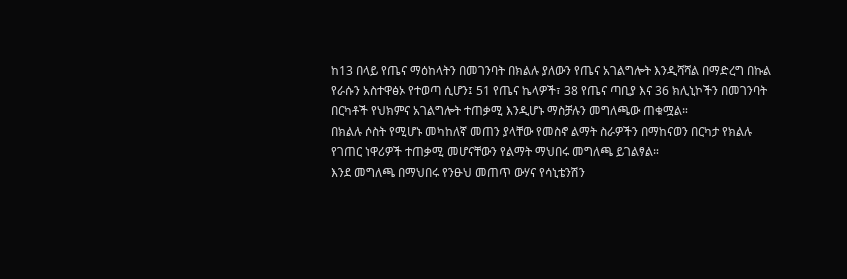ከ13 በላይ የጤና ማዕከላትን በመገንባት በክልሉ ያለውን የጤና አገልግሎት እንዲሻሻል በማድረግ በኩል የራሱን አስተዋፅኦ የተወጣ ሲሆን፤ 51 የጤና ኬላዎች፣ 38 የጤና ጣቢያ እና 36 ክሊኒኮችን በመገንባት በርካቶች የህክምና አገልግሎት ተጠቃሚ እንዲሆኑ ማስቻሉን መግለጫው ጠቁሟል።
በክልሉ ሶስት የሚሆኑ መካከለኛ መጠን ያላቸው የመስኖ ልማት ስራዎችን በማከናወን በርካታ የክልሉ የገጠር ነዋሪዎች ተጠቃሚ መሆናቸውን የልማት ማህበሩ መግለጫ ይገልፃል።
እንደ መግለጫ በማህበሩ የንፁህ መጠጥ ውሃና የሳኒቴንሽን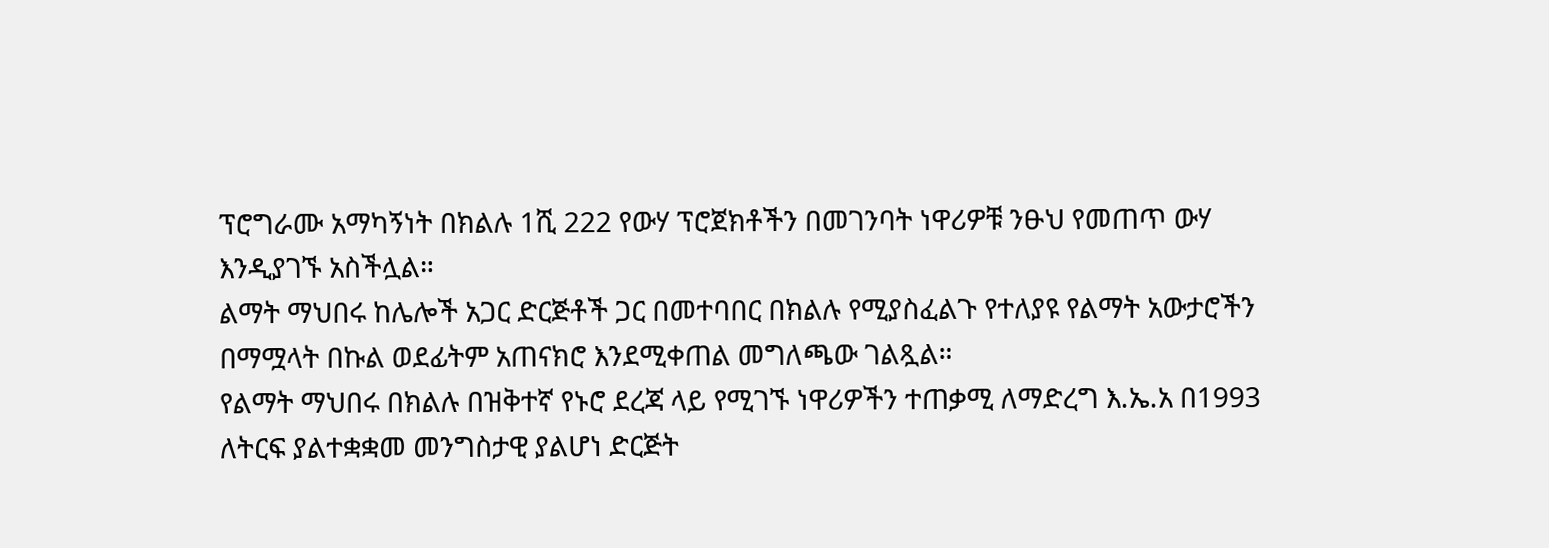ፕሮግራሙ አማካኝነት በክልሉ 1ሺ 222 የውሃ ፕሮጀክቶችን በመገንባት ነዋሪዎቹ ንፁህ የመጠጥ ውሃ እንዲያገኙ አስችሏል።
ልማት ማህበሩ ከሌሎች አጋር ድርጅቶች ጋር በመተባበር በክልሉ የሚያስፈልጉ የተለያዩ የልማት አውታሮችን በማሟላት በኩል ወደፊትም አጠናክሮ እንደሚቀጠል መግለጫው ገልጿል።
የልማት ማህበሩ በክልሉ በዝቅተኛ የኑሮ ደረጃ ላይ የሚገኙ ነዋሪዎችን ተጠቃሚ ለማድረግ እ.ኤ.አ በ1993 ለትርፍ ያልተቋቋመ መንግስታዊ ያልሆነ ድርጅት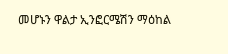መሆኑን ዋልታ ኢንፎርሜሽን ማዕከል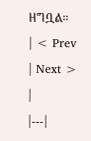ዘግቧል።
| < Prev | Next > |
|---|